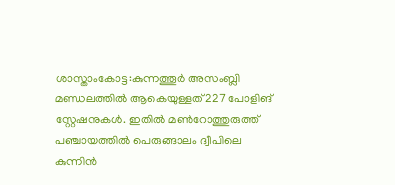ശാസ്താംകോട്ട:കുന്നത്തൂർ അസംബ്ലി മണ്ഡലത്തിൽ ആകെയുള്ളത് 227 പോളിങ് സ്റ്റേഷനുകൾ. ഇതിൽ മൺറോത്തുരുത്ത് പഞ്ചായത്തിൽ പെരുങ്ങാലം ദ്വീപിലെ കുന്നിൻ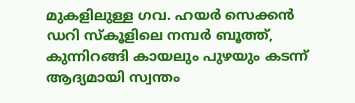മുകളിലുള്ള ഗവ. ഹയർ സെക്കൻ ഡറി സ്കൂളിലെ നമ്പർ ബൂത്ത്, കുന്നിറങ്ങി കായലും പുഴയും കടന്ന് ആദ്യമായി സ്വന്തം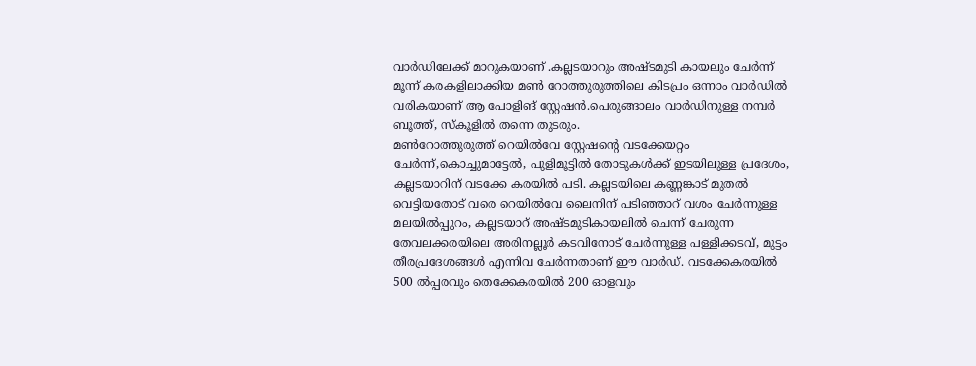വാർഡിലേക്ക് മാറുകയാണ് .കല്ലടയാറും അഷ്ടമുടി കായലും ചേർന്ന് മൂന്ന് കരകളിലാക്കിയ മൺ റോത്തുരുത്തിലെ കിടപ്രം ഒന്നാം വാർഡിൽ വരികയാണ് ആ പോളിങ് സ്റ്റേഷൻ.പെരുങ്ങാലം വാർഡിനുള്ള നമ്പർ ബൂത്ത്, സ്കൂളിൽ തന്നെ തുടരും.
മൺറോത്തുരുത്ത് റെയിൽവേ സ്റ്റേഷന്റെ വടക്കേയറ്റം ചേർന്ന്,കൊച്ചുമാട്ടേൽ, പുളിമൂട്ടിൽ തോടുകൾക്ക് ഇടയിലുള്ള പ്രദേശം, കല്ലടയാറിന് വടക്കേ കരയിൽ പടി. കല്ലടയിലെ കണ്ണങ്കാട് മുതൽ വെട്ടിയതോട് വരെ റെയിൽവേ ലൈനിന് പടിഞ്ഞാറ് വശം ചേർന്നുള്ള മലയിൽപ്പുറം, കല്ലടയാറ് അഷ്ടമുടികായലിൽ ചെന്ന് ചേരുന്ന തേവലക്കരയിലെ അരിനല്ലൂർ കടവിനോട് ചേർന്നുള്ള പള്ളിക്കടവ്, മുട്ടം തീരപ്രദേശങ്ങൾ എന്നിവ ചേർന്നതാണ് ഈ വാർഡ്. വടക്കേകരയിൽ 500 ൽപ്പരവും തെക്കേകരയിൽ 200 ഓളവും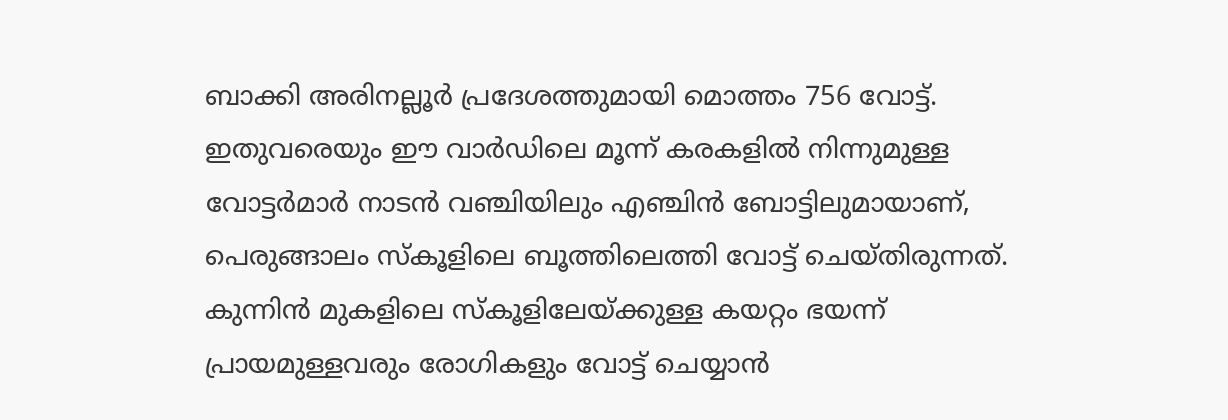ബാക്കി അരിനല്ലൂർ പ്രദേശത്തുമായി മൊത്തം 756 വോട്ട്.
ഇതുവരെയും ഈ വാർഡിലെ മൂന്ന് കരകളിൽ നിന്നുമുള്ള വോട്ടർമാർ നാടൻ വഞ്ചിയിലും എഞ്ചിൻ ബോട്ടിലുമായാണ്, പെരുങ്ങാലം സ്കൂളിലെ ബൂത്തിലെത്തി വോട്ട് ചെയ്തിരുന്നത്. കുന്നിൻ മുകളിലെ സ്കൂളിലേയ്ക്കുള്ള കയറ്റം ഭയന്ന് പ്രായമുള്ളവരും രോഗികളും വോട്ട് ചെയ്യാൻ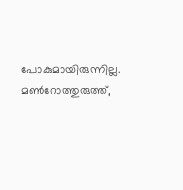പോകുമായിരുന്നില്ല. മൺറോത്തുരുത്ത്,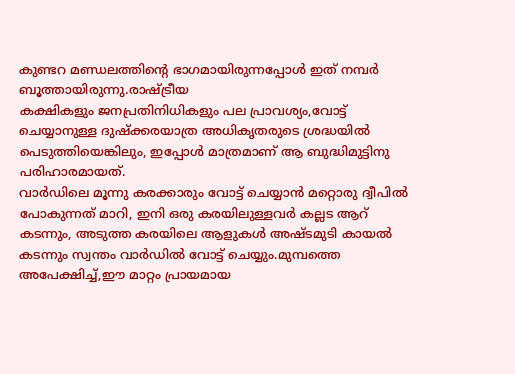കുണ്ടറ മണ്ഡലത്തിന്റെ ഭാഗമായിരുന്നപ്പോൾ ഇത് നമ്പർ ബൂത്തായിരുന്നു.രാഷ്ട്രീയ
കക്ഷികളും ജനപ്രതിനിധികളും പല പ്രാവശ്യം,വോട്ട് ചെയ്യാനുള്ള ദുഷ്ക്കരയാത്ര അധികൃതരുടെ ശ്രദ്ധയിൽ പെടുത്തിയെങ്കിലും, ഇപ്പോൾ മാത്രമാണ് ആ ബുദ്ധിമുട്ടിനു പരിഹാരമായത്.
വാർഡിലെ മൂന്നു കരക്കാരും വോട്ട് ചെയ്യാൻ മറ്റൊരു ദ്വീപിൽ പോകുന്നത് മാറി, ഇനി ഒരു കരയിലുള്ളവർ കല്ലട ആറ് കടന്നും, അടുത്ത കരയിലെ ആളുകൾ അഷ്ടമുടി കായൽ കടന്നും സ്വന്തം വാർഡിൽ വോട്ട് ചെയ്യും.മുമ്പത്തെ അപേക്ഷിച്ച്,ഈ മാറ്റം പ്രായമായ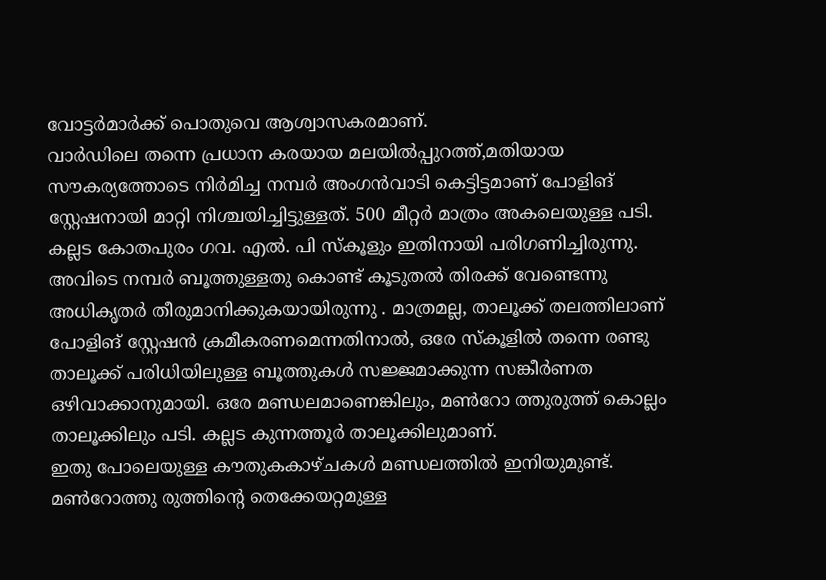വോട്ടർമാർക്ക് പൊതുവെ ആശ്വാസകരമാണ്.
വാർഡിലെ തന്നെ പ്രധാന കരയായ മലയിൽപ്പുറത്ത്,മതിയായ സൗകര്യത്തോടെ നിർമിച്ച നമ്പർ അംഗൻവാടി കെട്ടിട്ടമാണ് പോളിങ് സ്റ്റേഷനായി മാറ്റി നിശ്ചയിച്ചിട്ടുള്ളത്. 500 മീറ്റർ മാത്രം അകലെയുള്ള പടി. കല്ലട കോതപുരം ഗവ. എൽ. പി സ്കൂളും ഇതിനായി പരിഗണിച്ചിരുന്നു. അവിടെ നമ്പർ ബൂത്തുള്ളതു കൊണ്ട് കൂടുതൽ തിരക്ക് വേണ്ടെന്നു അധികൃതർ തീരുമാനിക്കുകയായിരുന്നു . മാത്രമല്ല, താലൂക്ക് തലത്തിലാണ് പോളിങ് സ്റ്റേഷൻ ക്രമീകരണമെന്നതിനാൽ, ഒരേ സ്കൂളിൽ തന്നെ രണ്ടു താലൂക്ക് പരിധിയിലുള്ള ബൂത്തുകൾ സജ്ജമാക്കുന്ന സങ്കീർണത ഒഴിവാക്കാനുമായി. ഒരേ മണ്ഡലമാണെങ്കിലും, മൺറോ ത്തുരുത്ത് കൊല്ലം താലൂക്കിലും പടി. കല്ലട കുന്നത്തൂർ താലൂക്കിലുമാണ്.
ഇതു പോലെയുള്ള കൗതുകകാഴ്ചകൾ മണ്ഡലത്തിൽ ഇനിയുമുണ്ട്. മൺറോത്തു രുത്തിന്റെ തെക്കേയറ്റമുള്ള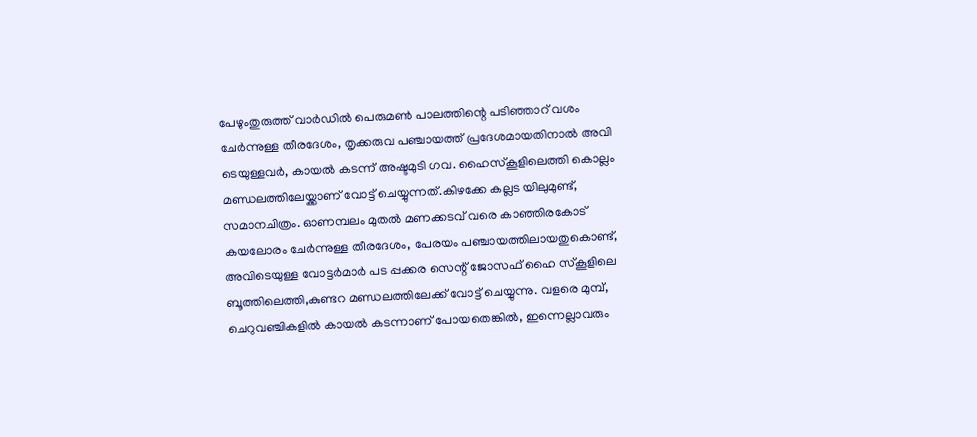പേഴുംതുരുത്ത് വാർഡിൽ പെരുമൺ പാലത്തിന്റെ പടിഞ്ഞാറ് വശം ചേർന്നുള്ള തീരദേശം, തൃക്കരുവ പഞ്ചായത്ത് പ്രദേശമായതിനാൽ അവി ടെയുള്ളവർ, കായൽ കടന്ന് അഷ്ടമുടി ഗവ. ഹൈസ്കൂളിലെത്തി കൊല്ലം മണ്ഡലത്തിലേയ്ക്കാണ് വോട്ട് ചെയ്യുന്നത്.കിഴക്കേ കല്ലട യിലുമുണ്ട്, സമാനചിത്രം. ഓണമ്പലം മുതൽ മണക്കടവ് വരെ കാഞ്ഞിരകോട് കയലോരം ചേർന്നുള്ള തീരദേശം, പേരയം പഞ്ചായത്തിലായതുകൊണ്ട്, അവിടെയുള്ള വോട്ടർമാർ പട പ്പക്കര സെന്റ് ജോസഫ് ഹൈ സ്കൂളിലെ ബൂത്തിലെത്തി,കുണ്ടറ മണ്ഡലത്തിലേക്ക് വോട്ട് ചെയ്യുന്നു. വളരെ മുമ്പ്, ചെറുവഞ്ചികളിൽ കായൽ കടന്നാണ് പോയതെങ്കിൽ, ഇന്നെല്ലാവരും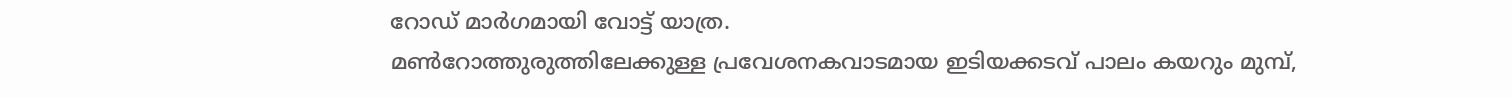റോഡ് മാർഗമായി വോട്ട് യാത്ര.
മൺറോത്തുരുത്തിലേക്കുള്ള പ്രവേശനകവാടമായ ഇടിയക്കടവ് പാലം കയറും മുമ്പ്,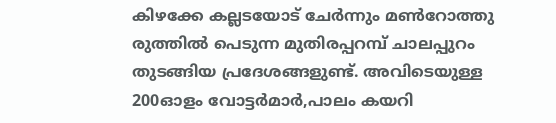കിഴക്കേ കല്ലടയോട് ചേർന്നും മൺറോത്തു രുത്തിൽ പെടുന്ന മുതിരപ്പറമ്പ് ചാലപ്പുറം തുടങ്ങിയ പ്രദേശങ്ങളുണ്ട്. അവിടെയുള്ള 200ഓളം വോട്ടർമാർ,പാലം കയറി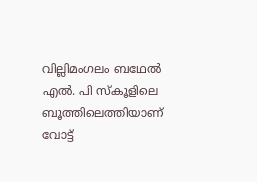വില്ലിമംഗലം ബഥേൽ എൽ. പി സ്കൂളിലെ ബൂത്തിലെത്തിയാണ് വോട്ട്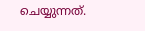ചെയ്യുന്നത്.